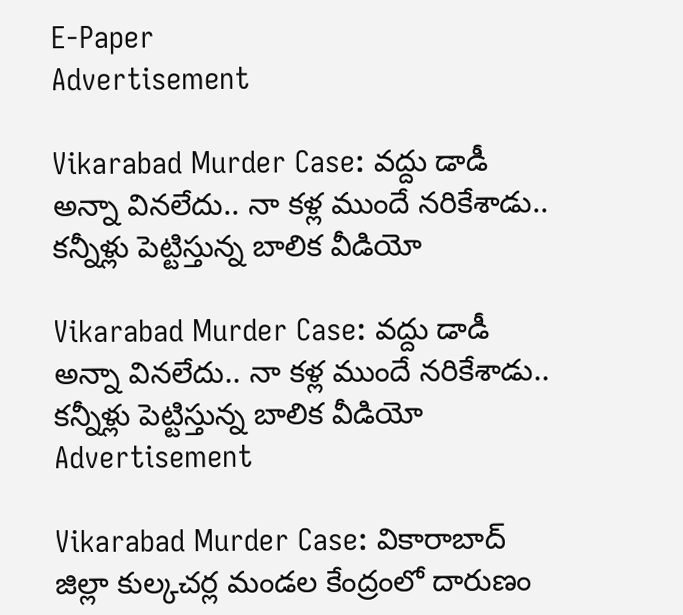E-Paper
Advertisement

Vikarabad Murder Case: వద్దు డాడీ అన్నా వినలేదు.. నా కళ్ల ముందే నరికేశాడు.. కన్నీళ్లు పెట్టిస్తున్న బాలిక వీడియో

Vikarabad Murder Case: వద్దు డాడీ అన్నా వినలేదు.. నా కళ్ల ముందే నరికేశాడు.. కన్నీళ్లు పెట్టిస్తున్న బాలిక వీడియో
Advertisement

Vikarabad Murder Case: వికారాబాద్ జిల్లా కుల్కచర్ల మండల కేంద్రంలో దారుణం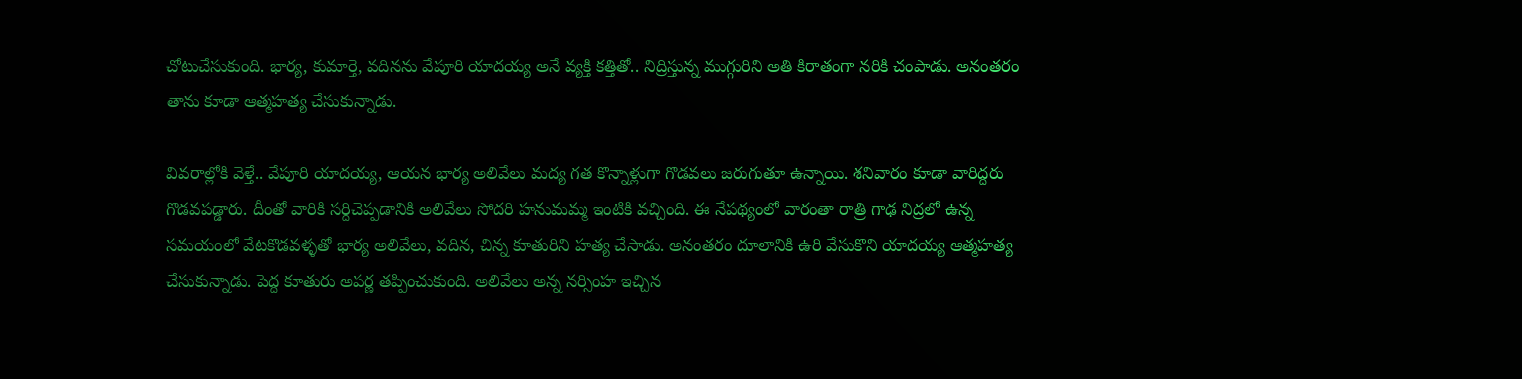చోటుచేసుకుంది. భార్య, కుమార్తె, వదినను వేపూరి యాదయ్య అనే వ్యక్తి కత్తితో.. నిద్రిస్తున్న ముగ్గురిని అతి కిరాతంగా నరికి చంపాడు. అనంతరం తాను కూడా ఆత్మహత్య చేసుకున్నాడు.

వివరాల్లోకి వెళ్తే.. వేపూరి యాదయ్య, ఆయన భార్య అలివేలు మద్య గత కొన్నాళ్లుగా గొడవలు జరుగుతూ ఉన్నాయి. శనివారం కూడా వారిద్దరు గొడవపడ్డారు. దీంతో వారికి సర్దిచెప్పడానికి అలివేలు సోదరి హనుమమ్మ ఇంటికి వచ్చింది. ఈ నేపథ్యంలో వారంతా రాత్రి గాఢ నిద్రలో ఉన్న సమయంలో వేటకొడవళ్ళతో భార్య అలివేలు, వదిన, చిన్న కూతురిని హత్య చేసాడు. అనంతరం దూలానికి ఉరి వేసుకొని యాదయ్య ఆత్మహత్య చేసుకున్నాడు. పెద్ద కూతురు అపర్ణ తప్పించుకుంది. అలివేలు అన్న నర్సింహ ఇచ్చిన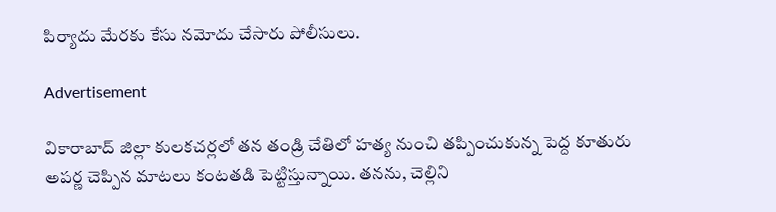పిర్యాదు మేరకు కేసు నమోదు చేసారు పోలీసులు.

Advertisement

వికారాబాద్ జిల్లా కులకచర్లలో తన తండ్రి చేతిలో హత్య నుంచి తప్పించుకున్న పెద్ద కూతురు అపర్ణ చెప్పిన మాటలు కంటతడి పెట్టిస్తున్నాయి. తనను, చెల్లిని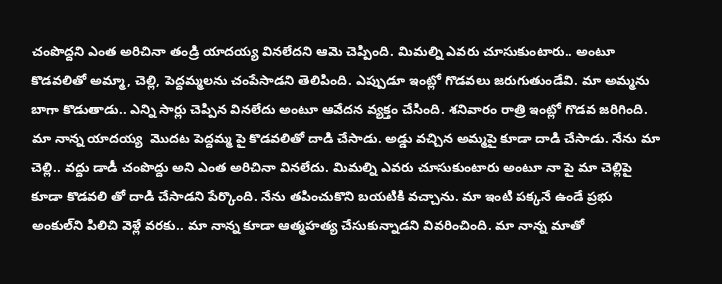చంపొద్దని ఎంత అరిచినా తండ్రి యాదయ్య వినలేదని ఆమె చెప్పింది. మిమల్ని ఎవరు చూసుకుంటారు.. అంటూ కొడవలితో అమ్మా, చెల్లి, పెద్దమ్మలను చంపేసాడని తెలిపింది. ఎప్పుడూ ఇంట్లో గొడవలు జరుగుతుండేవి. మా అమ్మను బాగా కొడుతాడు.. ఎన్ని సార్లు చెప్పిన వినలేదు అంటూ ఆవేదన వ్యక్తం చేసింది. శనివారం రాత్రి ఇంట్లో గొడవ జరిగింది. మా నాన్న యాదయ్య  మొదట పెద్దమ్మ పై కొడవలితో దాడి చేసాడు. అడ్డు వచ్చిన అమ్మపై కూడా దాడి చేసాడు. నేను మా చెల్లి.. వద్దు డాడీ చంపొద్దు అని ఎంత అరిచినా వినలేదు. మిమల్ని ఎవరు చూసుకుంటారు అంటూ నా పై మా చెల్లిపై కూడా కొడవలి తో దాడి చేసాడని పేర్కొంది. నేను తపించుకొని బయటికి వచ్చాను. మా ఇంటి పక్కనే ఉండే ప్రభు అంకుల్‌ని పిలిచి వెళ్లే వరకు.. మా నాన్న కూడా ఆత్మహత్య చేసుకున్నాడని వివరించింది. మా నాన్న మాతో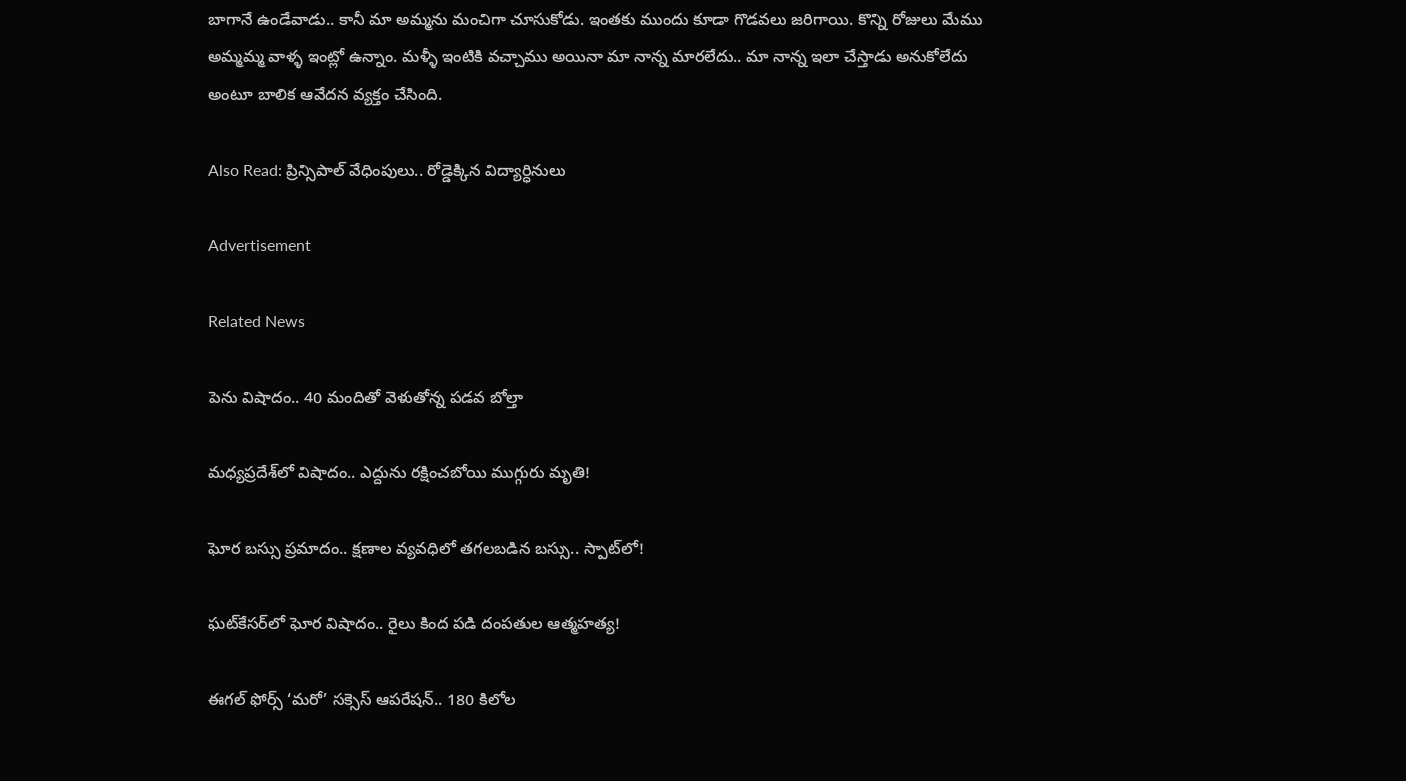బాగానే ఉండేవాడు.. కానీ మా అమ్మను మంచిగా చూసుకోడు. ఇంతకు ముందు కూడా గొడవలు జరిగాయి. కొన్ని రోజులు మేము అమ్మమ్మ వాళ్ళ ఇంట్లో ఉన్నాం. మళ్ళీ ఇంటికి వచ్చాము అయినా మా నాన్న మారలేదు.. మా నాన్న ఇలా చేస్తాడు అనుకోలేదు అంటూ బాలిక ఆవేదన వ్యక్తం చేసింది.

Also Read: ప్రిన్సిపాల్ వేధింపులు.. రోడ్డెక్కిన విద్యార్ధినులు

Advertisement

Related News

పెను విషాదం.. 40 మందితో వెళుతోన్న ప‌డ‌వ బోల్తా

మధ్యప్రదేశ్‌లో విషాదం.. ఎద్దును రక్షించబోయి ముగ్గురు మృతి!

ఘోర బస్సు ప్రమాదం.. క్షణాల వ్యవధిలో తగలబడిన బస్సు.. స్పాట్‌లో!

ఘట్‌కేసర్‌లో ఘోర విషాదం.. రైలు కింద పడి దంపతుల ఆత్మహత్య!

ఈగల్ ఫోర్స్ ‘మరో’ సక్సెస్ ఆపరేషన్.. 180 కిలోల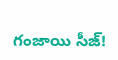గంజాయి సీజ్!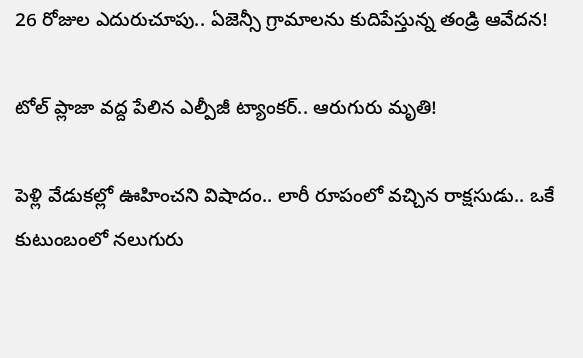26 రోజుల ఎదురుచూపు.. ఏజెన్సీ గ్రామాలను కుదిపేస్తున్న తండ్రి ఆవేదన!

టోల్ ప్లాజా వద్ద పేలిన ఎల్పీజీ ట్యాంకర్.. ఆరుగురు మృతి!

పెళ్లి వేడుకల్లో ఊహించని విషాదం.. లారీ రూపంలో వచ్చిన రాక్షసుడు.. ఒకే కుటుంబంలో నలుగురు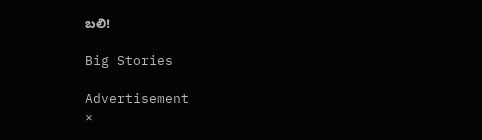బలి!

Big Stories

Advertisement
×